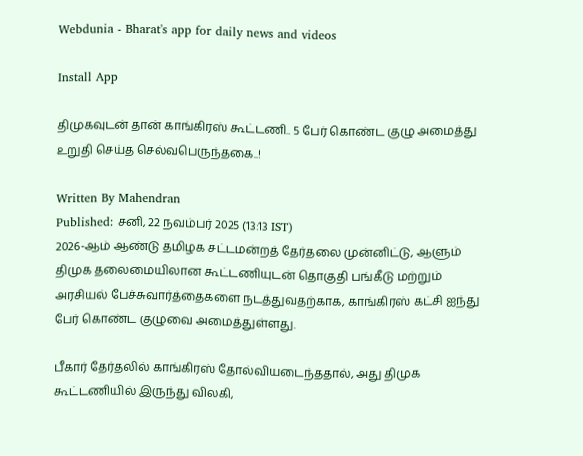Webdunia - Bharat's app for daily news and videos

Install App

திமுகவுடன் தான் காங்கிரஸ் கூட்டணி.. 5 பேர் கொண்ட குழு அமைத்து உறுதி செய்த செல்வபெருந்தகை..!

Written By Mahendran
Published: சனி, 22 நவம்பர் 2025 (13:13 IST)
2026-ஆம் ஆண்டு தமிழக சட்டமன்றத் தேர்தலை முன்னிட்டு, ஆளும் திமுக தலைமையிலான கூட்டணியுடன் தொகுதி பங்கீடு மற்றும் அரசியல் பேச்சுவார்த்தைகளை நடத்துவதற்காக, காங்கிரஸ் கட்சி ஐந்து பேர் கொண்ட குழுவை அமைத்துள்ளது.

பீகார் தேர்தலில் காங்கிரஸ் தோல்வியடைந்ததால், அது திமுக கூட்டணியில் இருந்து விலகி,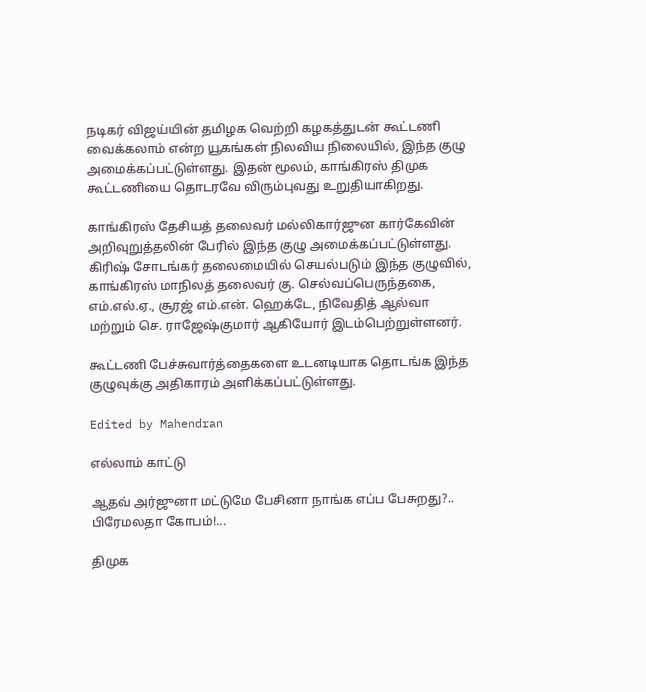நடிகர் விஜய்யின் தமிழக வெற்றி கழகத்துடன் கூட்டணி வைக்கலாம் என்ற யூகங்கள் நிலவிய நிலையில், இந்த குழு அமைக்கப்பட்டுள்ளது. இதன் மூலம், காங்கிரஸ் திமுக கூட்டணியை தொடரவே விரும்புவது உறுதியாகிறது.

காங்கிரஸ் தேசியத் தலைவர் மல்லிகார்ஜுன கார்கேவின் அறிவுறுத்தலின் பேரில் இந்த குழு அமைக்கப்பட்டுள்ளது. கிரிஷ் சோடங்கர் தலைமையில் செயல்படும் இந்த குழுவில், காங்கிரஸ் மாநிலத் தலைவர் கு. செல்வப்பெருந்தகை, எம்.எல்.ஏ., சூரஜ் எம்.என். ஹெக்டே, நிவேதித் ஆல்வா மற்றும் செ. ராஜேஷ்குமார் ஆகியோர் இடம்பெற்றுள்ளனர்.

கூட்டணி பேச்சுவார்த்தைகளை உடனடியாக தொடங்க இந்த குழுவுக்கு அதிகாரம் அளிக்கப்பட்டுள்ளது.

Edited by Mahendran

எல்லாம் காட்டு

ஆதவ் அர்ஜுனா மட்டுமே பேசினா நாங்க எப்ப பேசுறது?.. பிரேமலதா கோபம்!...

திமுக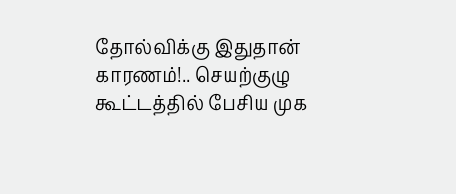தோல்விக்கு இதுதான் காரணம்!.. செயற்குழு கூட்டத்தில் பேசிய முக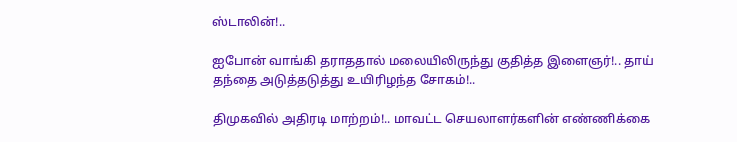ஸ்டாலின்!..

ஐபோன் வாங்கி தராததால் மலையிலிருந்து குதித்த இளைஞர்!.. தாய் தந்தை அடுத்தடுத்து உயிரிழந்த சோகம்!..

திமுகவில் அதிரடி மாற்றம்!.. மாவட்ட செயலாளர்களின் எண்ணிக்கை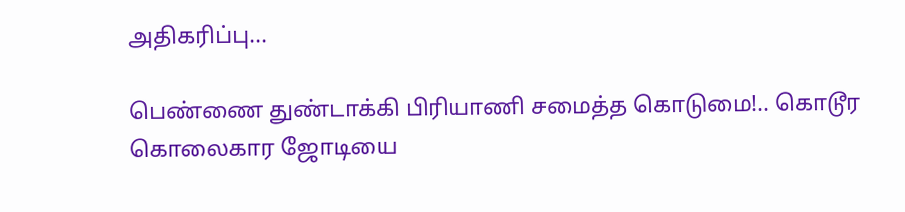அதிகரிப்பு...

பெண்ணை துண்டாக்கி பிரியாணி சமைத்த கொடுமை!.. கொடூர கொலைகார ஜோடியை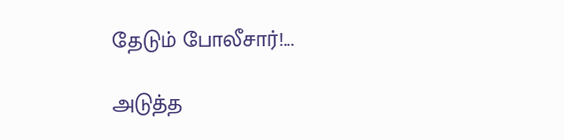தேடும் போலீசார்!...

அடுத்த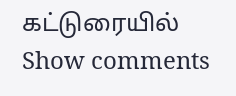கட்டுரையில்
Show comments